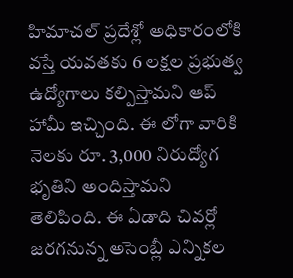హిమాచల్ ప్రదేశ్లో అధికారంలోకి వస్తే యవతకు 6 లక్షల ప్రభుత్వ ఉద్యోగాలు కల్పిస్తామని ఆప్ హామీ ఇచ్చింది. ఈ లోగా వారికి నెలకు రూ. 3,000 నిరుద్యోగ భృతిని అందిస్తామని తెలిపింది. ఈ ఏడాది చివర్లో జరగనున్న అసెంబ్లీ ఎన్నికల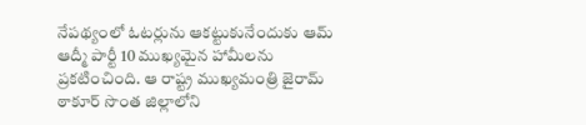నేపథ్యంలో ఓటర్లును ఆకట్టుకునేందుకు ఆమ్ ఆద్మీ పార్టీ 10 ముఖ్యమైన హామీలను ప్రకటించింది. ఆ రాష్ట్ర ముఖ్యమంత్రి జైరామ్ ఠాకూర్ సొంత జిల్లాలోని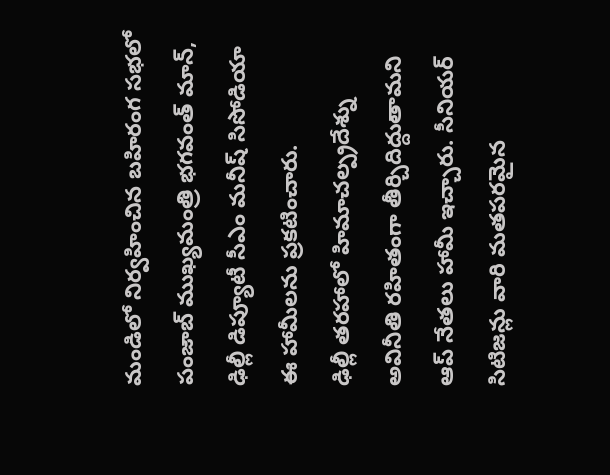మండిలో నిర్వహించిన బహిరంగ సభలో పంజాబ్ ముఖ్యమంత్రి భగవంత్ మాన్, ఢిల్లీ డిప్యూటీ సీఎం మనీష్ సిసోడియా ఈ హామీలను ప్రకటించారు.
ఢిల్లీ తరహాలో హిమాచల్ప్రదేశ్ను అవినీతి రహితంగా తీర్చిదిద్దుతామని ఆప్ నేతలు హామీ ఇచ్చారు. సీనియర్ సిటిజన్లు వారి మతపరమైన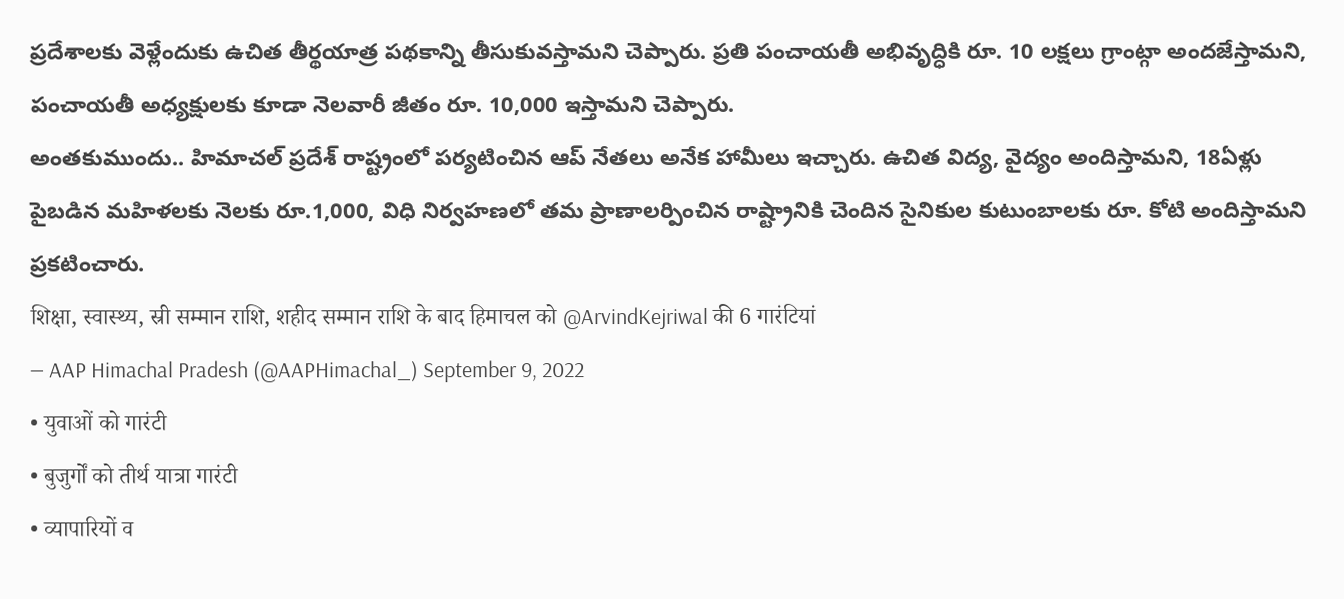ప్రదేశాలకు వెళ్లేందుకు ఉచిత తీర్థయాత్ర పథకాన్ని తీసుకువస్తామని చెప్పారు. ప్రతి పంచాయతీ అభివృద్ధికి రూ. 10 లక్షలు గ్రాంట్గా అందజేస్తామని, పంచాయతీ అధ్యక్షులకు కూడా నెలవారీ జీతం రూ. 10,000 ఇస్తామని చెప్పారు.
అంతకుముందు.. హిమాచల్ ప్రదేశ్ రాష్ట్రంలో పర్యటించిన ఆప్ నేతలు అనేక హామీలు ఇచ్చారు. ఉచిత విద్య, వైద్యం అందిస్తామని, 18ఏళ్లు పైబడిన మహిళలకు నెలకు రూ.1,000, విధి నిర్వహణలో తమ ప్రాణాలర్పించిన రాష్ట్రానికి చెందిన సైనికుల కుటుంబాలకు రూ. కోటి అందిస్తామని ప్రకటించారు.
शिक्षा, स्वास्थ्य, स्री सम्मान राशि, शहीद सम्मान राशि के बाद हिमाचल को @ArvindKejriwal की 6 गारंटियां
— AAP Himachal Pradesh (@AAPHimachal_) September 9, 2022
• युवाओं को गारंटी
• बुजुर्गों को तीर्थ यात्रा गारंटी
• व्यापारियों व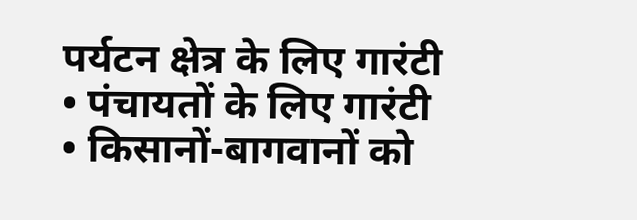पर्यटन क्षेत्र के लिए गारंटी
• पंचायतों के लिए गारंटी
• किसानों-बागवानों को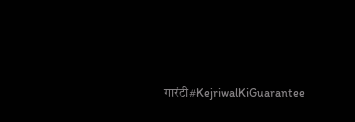गारंटी#KejriwalKiGuarantee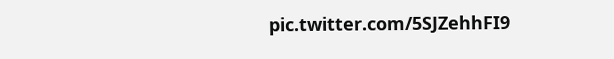pic.twitter.com/5SJZehhFI9